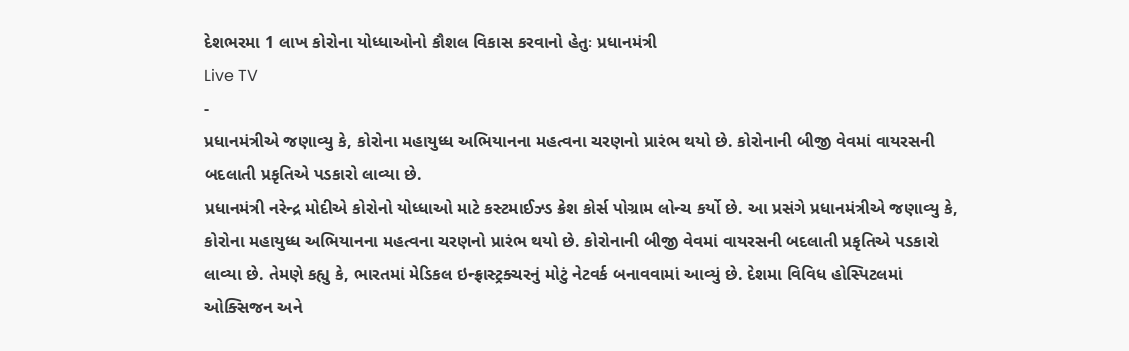દેશભરમા 1 લાખ કોરોના યોધ્ધાઓનો કૌશલ વિકાસ કરવાનો હેતુઃ પ્રધાનમંત્રી
Live TV
-
પ્રધાનમંત્રીએ જણાવ્યુ કે, કોરોના મહાયુધ્ધ અભિયાનના મહત્વના ચરણનો પ્રારંભ થયો છે. કોરોનાની બીજી વેવમાં વાયરસની બદલાતી પ્રકૃતિએ પડકારો લાવ્યા છે.
પ્રધાનમંત્રી નરેન્દ્ર મોદીએ કોરોનો યોધ્ધાઓ માટે કસ્ટમાઈઝ્ડ ક્રેશ કોર્સ પોગ્રામ લોન્ચ કર્યો છે. આ પ્રસંગે પ્રધાનમંત્રીએ જણાવ્યુ કે, કોરોના મહાયુધ્ધ અભિયાનના મહત્વના ચરણનો પ્રારંભ થયો છે. કોરોનાની બીજી વેવમાં વાયરસની બદલાતી પ્રકૃતિએ પડકારો લાવ્યા છે. તેમણે કહ્યુ કે, ભારતમાં મેડિકલ ઇન્ફ્રાસ્ટ્રક્ચરનું મોટું નેટવર્ક બનાવવામાં આવ્યું છે. દેશમા વિવિધ હોસ્પિટલમાં ઓક્સિજન અને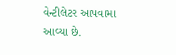વેન્ટીલેટર આપવામા આવ્યા છે.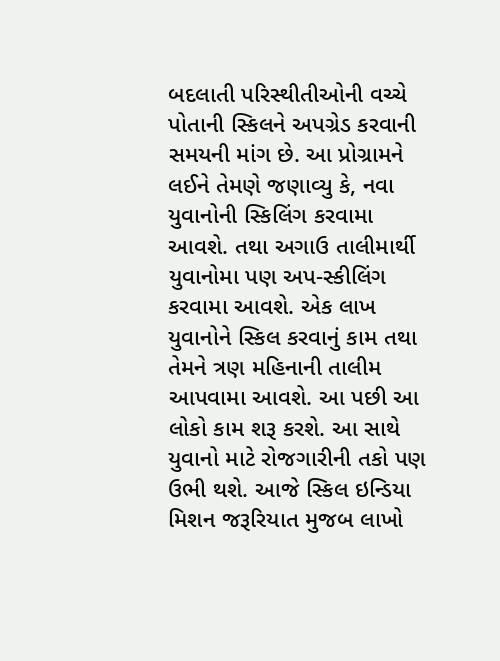બદલાતી પરિસ્થીતીઓની વચ્ચે પોતાની સ્કિલને અપગ્રેડ કરવાની સમયની માંગ છે. આ પ્રોગ્રામને લઈને તેમણે જણાવ્યુ કે, નવા યુવાનોની સ્કિલિંગ કરવામા આવશે. તથા અગાઉ તાલીમાર્થી યુવાનોમા પણ અપ-સ્કીલિંગ કરવામા આવશે. એક લાખ યુવાનોને સ્કિલ કરવાનું કામ તથા તેમને ત્રણ મહિનાની તાલીમ આપવામા આવશે. આ પછી આ લોકો કામ શરૂ કરશે. આ સાથે યુવાનો માટે રોજગારીની તકો પણ ઉભી થશે. આજે સ્કિલ ઇન્ડિયા મિશન જરૂરિયાત મુજબ લાખો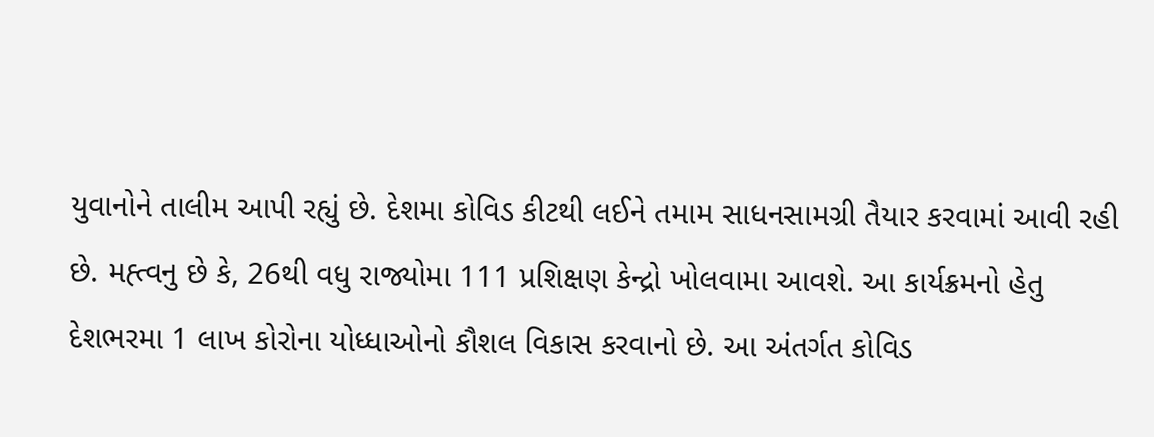યુવાનોને તાલીમ આપી રહ્યું છે. દેશમા કોવિડ કીટથી લઈને તમામ સાધનસામગ્રી તૈયાર કરવામાં આવી રહી છે. મહ્ત્વનુ છે કે, 26થી વધુ રાજ્યોમા 111 પ્રશિક્ષણ કેન્દ્રો ખોલવામા આવશે. આ કાર્યક્રમનો હેતુ દેશભરમા 1 લાખ કોરોના યોધ્ધાઓનો કૌશલ વિકાસ કરવાનો છે. આ અંતર્ગત કોવિડ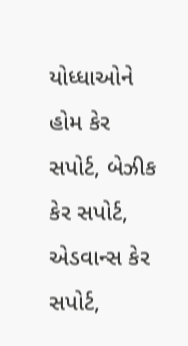યોધ્ધાઓને હોમ કેર સપોર્ટ, બેઝીક કેર સપોર્ટ, એડવાન્સ કેર સપોર્ટ,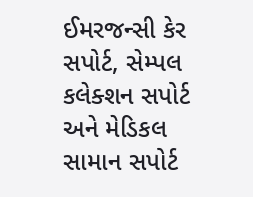ઈમરજન્સી કેર સપોર્ટ, સેમ્પલ કલેક્શન સપોર્ટ અને મેડિકલ સામાન સપોર્ટ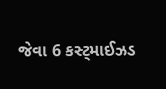જેવા 6 કસ્ટ્માઈઝડ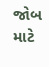જોબ માટે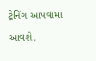ટ્રેનિંગ આપવામા આવશે.